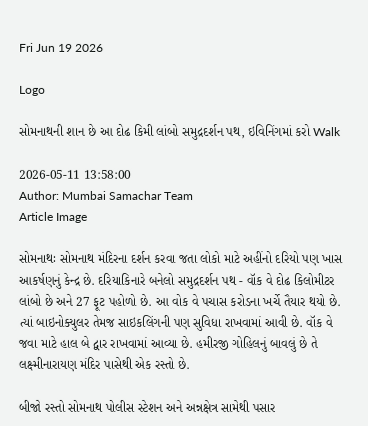Fri Jun 19 2026

Logo

સોમનાથની શાન છે આ દોઢ કિમી લાંબો સમુદ્રદર્શન પથ, ઇવિનિંગમાં કરો Walk

2026-05-11 13:58:00
Author: Mumbai Samachar Team
Article Image

સોમનાથઃ સોમનાથ મંદિરના દર્શન કરવા જતા લોકો માટે અહીંનો દરિયો પણ ખાસ આકર્ષણનું કેન્દ્ર છે. દરિયાકિનારે બનેલો સમુદ્રદર્શન પથ - વૉક વે દોઢ કિલોમીટર લાંબો છે અને 27 ફૂટ પહોળો છે. આ વોક વે પચાસ કરોડના ખર્ચે તૈયાર થયો છે. ત્યાં બાઇનોક્યુલર તેમજ સાઇકલિંગની પણ સુવિધા રાખવામાં આવી છે. વૉક વે જવા માટે હાલ બે દ્વાર રાખવામાં આવ્યા છે. હમીરજી ગોહિલનું બાવલું છે તે લક્ષ્મીનારાયણ મંદિર પાસેથી એક રસ્તો છે.

બીજો રસ્તો સોમનાથ પોલીસ સ્ટેશન અને અન્નક્ષેત્ર સામેથી પસાર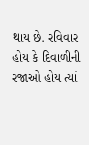થાય છે. રવિવાર હોય કે દિવાળીની રજાઓ હોય ત્યાં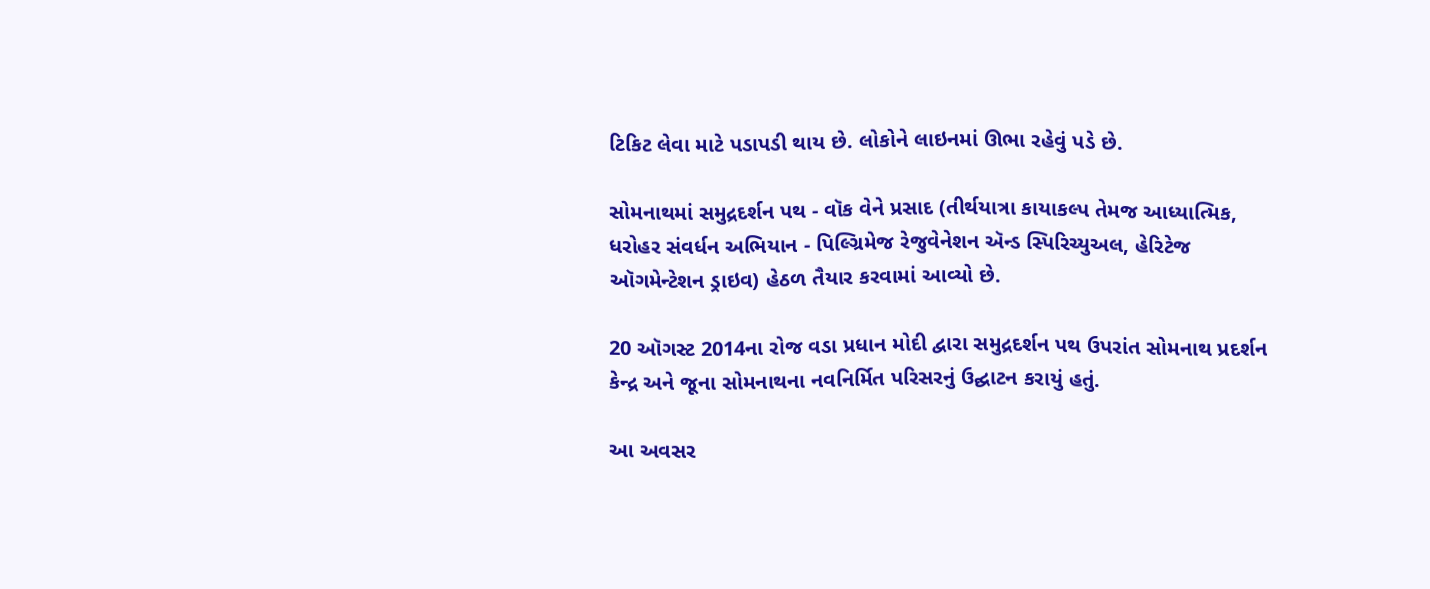ટિકિટ લેવા માટે પડાપડી થાય છે. લોકોને લાઇનમાં ઊભા રહેવું પડે છે.

સોમનાથમાં સમુદ્રદર્શન પથ - વૉક વેને પ્રસાદ (તીર્થયાત્રા કાયાકલ્પ તેમજ આધ્યાત્મિક, ધરોહર સંવર્ધન અભિયાન - પિલ્ગ્રિમેજ રેજુવેનેશન ઍન્ડ સ્પિરિચ્યુઅલ, હેરિટેજ ઑગમેન્ટેશન ડ્રાઇવ) હેઠળ તૈયાર કરવામાં આવ્યો છે.

20 ઑગસ્ટ 2014ના રોજ વડા પ્રધાન મોદી દ્વારા સમુદ્રદર્શન પથ ઉપરાંત સોમનાથ પ્રદર્શન કેન્દ્ર અને જૂના સોમનાથના નવનિર્મિત પરિસરનું ઉદ્ઘાટન કરાયું હતું.

આ અવસર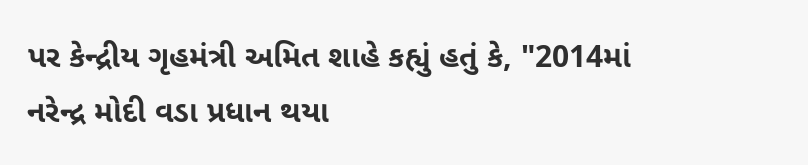પર કેન્દ્રીય ગૃહમંત્રી અમિત શાહે કહ્યું હતું કે, "2014માં નરેન્દ્ર મોદી વડા પ્રધાન થયા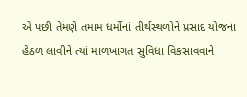એ પછી તેમણે તમામ ધર્મોનાં તીર્થસ્થળોને પ્રસાદ યોજના હેઠળ લાવીને ત્યાં માળખાગત સુવિધા વિકસાવવાને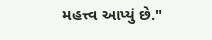મહત્ત્વ આપ્યું છે."